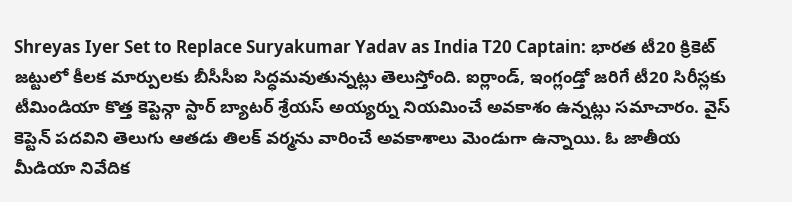Shreyas Iyer Set to Replace Suryakumar Yadav as India T20 Captain: భారత టీ20 క్రికెట్ జట్టులో కీలక మార్పులకు బీసీసీఐ సిద్ధమవుతున్నట్లు తెలుస్తోంది. ఐర్లాండ్, ఇంగ్లండ్తో జరిగే టీ20 సిరీస్లకు టీమిండియా కొత్త కెప్టెన్గా స్టార్ బ్యాటర్ శ్రేయస్ అయ్యర్ను నియమించే అవకాశం ఉన్నట్లు సమాచారం. వైస్ కెప్టెన్ పదవిని తెలుగు ఆతడు తిలక్ వర్మను వారించే అవకాశాలు మెండుగా ఉన్నాయి. ఓ జాతీయ మీడియా నివేదిక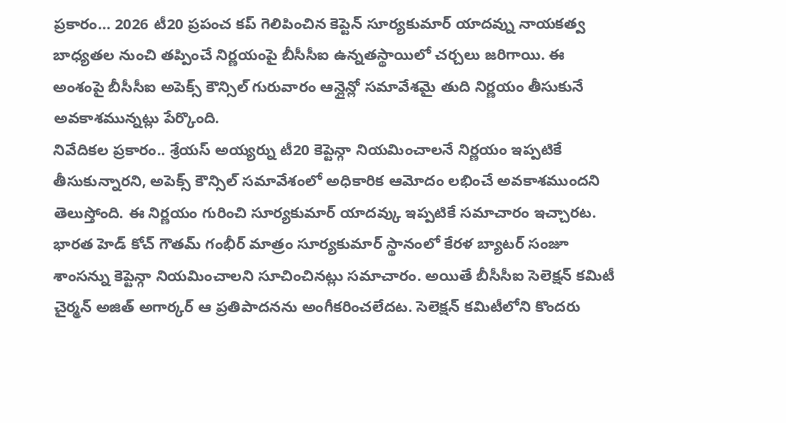ప్రకారం… 2026 టీ20 ప్రపంచ కప్ గెలిపించిన కెప్టెన్ సూర్యకుమార్ యాదవ్ను నాయకత్వ బాధ్యతల నుంచి తప్పించే నిర్ణయంపై బీసీసీఐ ఉన్నతస్థాయిలో చర్చలు జరిగాయి. ఈ అంశంపై బీసీసీఐ అపెక్స్ కౌన్సిల్ గురువారం ఆన్లైన్లో సమావేశమై తుది నిర్ణయం తీసుకునే అవకాశమున్నట్లు పేర్కొంది.
నివేదికల ప్రకారం.. శ్రేయస్ అయ్యర్ను టీ20 కెప్టెన్గా నియమించాలనే నిర్ణయం ఇప్పటికే తీసుకున్నారని, అపెక్స్ కౌన్సిల్ సమావేశంలో అధికారిక ఆమోదం లభించే అవకాశముందని తెలుస్తోంది. ఈ నిర్ణయం గురించి సూర్యకుమార్ యాదవ్కు ఇప్పటికే సమాచారం ఇచ్చారట. భారత హెడ్ కోచ్ గౌతమ్ గంభీర్ మాత్రం సూర్యకుమార్ స్థానంలో కేరళ బ్యాటర్ సంజూ శాంసన్ను కెప్టెన్గా నియమించాలని సూచించినట్లు సమాచారం. అయితే బీసీసీఐ సెలెక్షన్ కమిటీ చైర్మన్ అజిత్ అగార్కర్ ఆ ప్రతిపాదనను అంగీకరించలేదట. సెలెక్షన్ కమిటీలోని కొందరు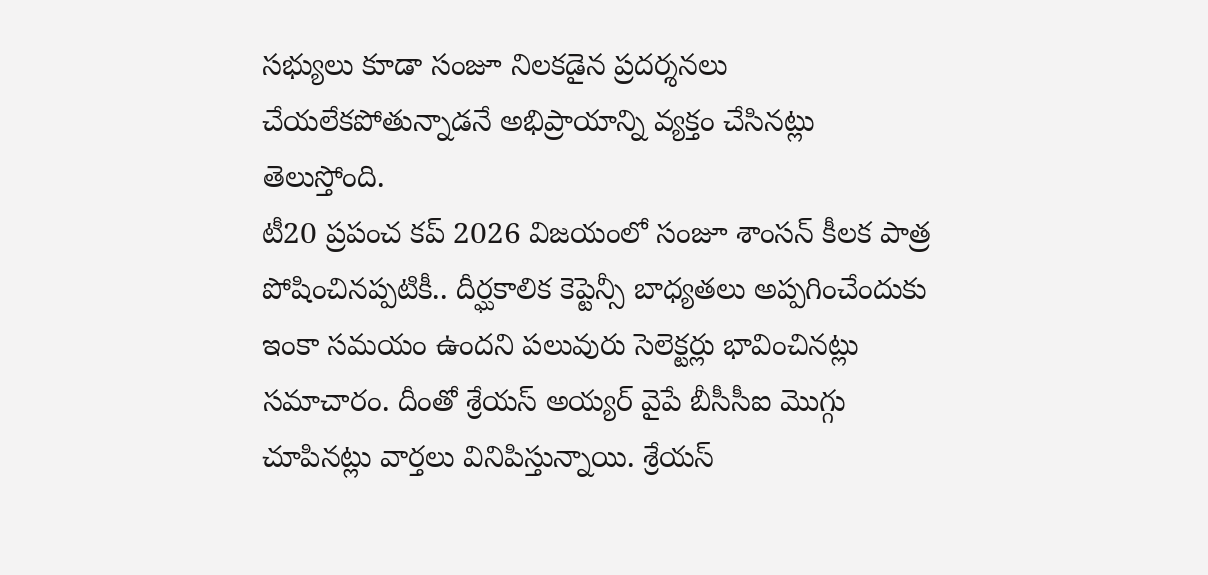సభ్యులు కూడా సంజూ నిలకడైన ప్రదర్శనలు చేయలేకపోతున్నాడనే అభిప్రాయాన్ని వ్యక్తం చేసినట్లు తెలుస్తోంది.
టీ20 ప్రపంచ కప్ 2026 విజయంలో సంజూ శాంసన్ కీలక పాత్ర పోషించినప్పటికీ.. దీర్ఘకాలిక కెప్టెన్సీ బాధ్యతలు అప్పగించేందుకు ఇంకా సమయం ఉందని పలువురు సెలెక్టర్లు భావించినట్లు సమాచారం. దీంతో శ్రేయస్ అయ్యర్ వైపే బీసీసీఐ మొగ్గు చూపినట్లు వార్తలు వినిపిస్తున్నాయి. శ్రేయస్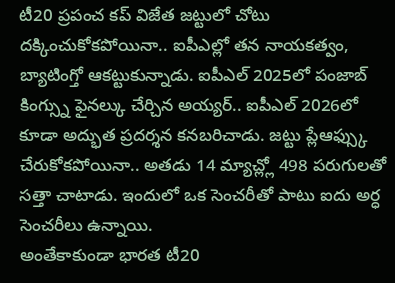టీ20 ప్రపంచ కప్ విజేత జట్టులో చోటు దక్కించుకోకపోయినా.. ఐపీఎల్లో తన నాయకత్వం, బ్యాటింగ్తో ఆకట్టుకున్నాడు. ఐపీఎల్ 2025లో పంజాబ్ కింగ్స్ను ఫైనల్కు చేర్చిన అయ్యర్.. ఐపీఎల్ 2026లో కూడా అద్భుత ప్రదర్శన కనబరిచాడు. జట్టు ప్లేఆఫ్స్కు చేరుకోకపోయినా.. అతడు 14 మ్యాచ్ల్లో 498 పరుగులతో సత్తా చాటాడు. ఇందులో ఒక సెంచరీతో పాటు ఐదు అర్ధ సెంచరీలు ఉన్నాయి.
అంతేకాకుండా భారత టీ20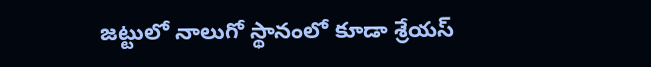జట్టులో నాలుగో స్థానంలో కూడా శ్రేయస్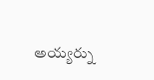అయ్యర్ను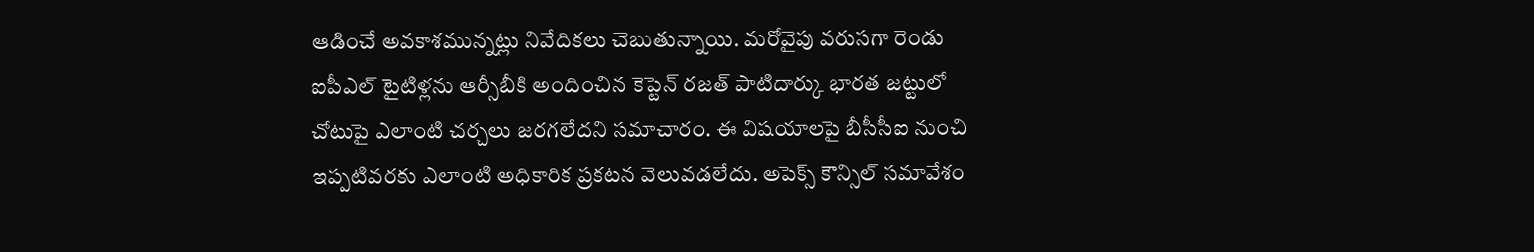ఆడించే అవకాశమున్నట్లు నివేదికలు చెబుతున్నాయి. మరోవైపు వరుసగా రెండు ఐపీఎల్ టైటిళ్లను ఆర్సీబీకి అందించిన కెప్టెన్ రజత్ పాటిదార్కు భారత జట్టులో చోటుపై ఎలాంటి చర్చలు జరగలేదని సమాచారం. ఈ విషయాలపై బీసీసీఐ నుంచి ఇప్పటివరకు ఎలాంటి అధికారిక ప్రకటన వెలువడలేదు. అపెక్స్ కౌన్సిల్ సమావేశం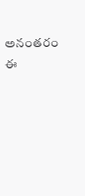అనంతరం ఈ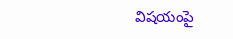విషయంపై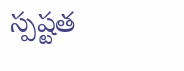స్పష్టత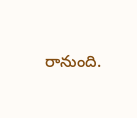రానుంది.